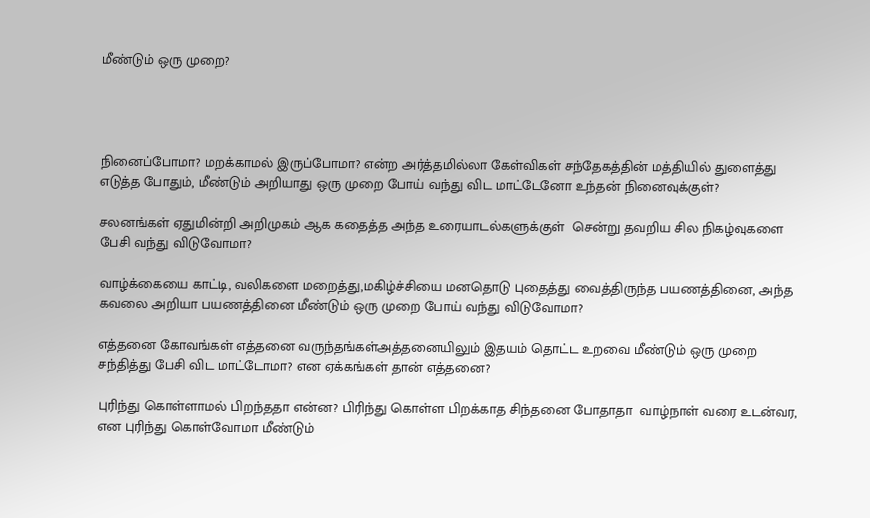மீண்டும் ஒரு முறை?




நினைப்போமா? மறக்காமல் இருப்போமா? என்ற அர்த்தமில்லா கேள்விகள் சந்தேகத்தின் மத்தியில் துளைத்து எடுத்த போதும், மீண்டும் அறியாது ஒரு முறை போய் வந்து விட மாட்டேனோ உந்தன் நினைவுக்குள்?

சலனங்கள் ஏதுமின்றி அறிமுகம் ஆக கதைத்த அந்த உரையாடல்களுக்குள்  சென்று தவறிய சில நிகழ்வுகளை பேசி வந்து விடுவோமா?

வாழ்க்கையை காட்டி, வலிகளை மறைத்து,மகிழ்ச்சியை மனதொடு புதைத்து வைத்திருந்த பயணத்தினை, அந்த கவலை அறியா பயணத்தினை மீண்டும் ஒரு முறை போய் வந்து விடுவோமா?

எத்தனை கோவங்கள் எத்தனை வருந்தங்கள்அத்தனையிலும் இதயம் தொட்ட உறவை மீண்டும் ஒரு முறை சந்தித்து பேசி விட மாட்டோமா? என ஏக்கங்கள் தான் எத்தனை?

புரிந்து கொள்ளாமல் பிறந்ததா என்ன? பிரிந்து கொள்ள பிறக்காத சிந்தனை போதாதா  வாழ்நாள் வரை உடன்வர, என புரிந்து கொள்வோமா மீண்டும்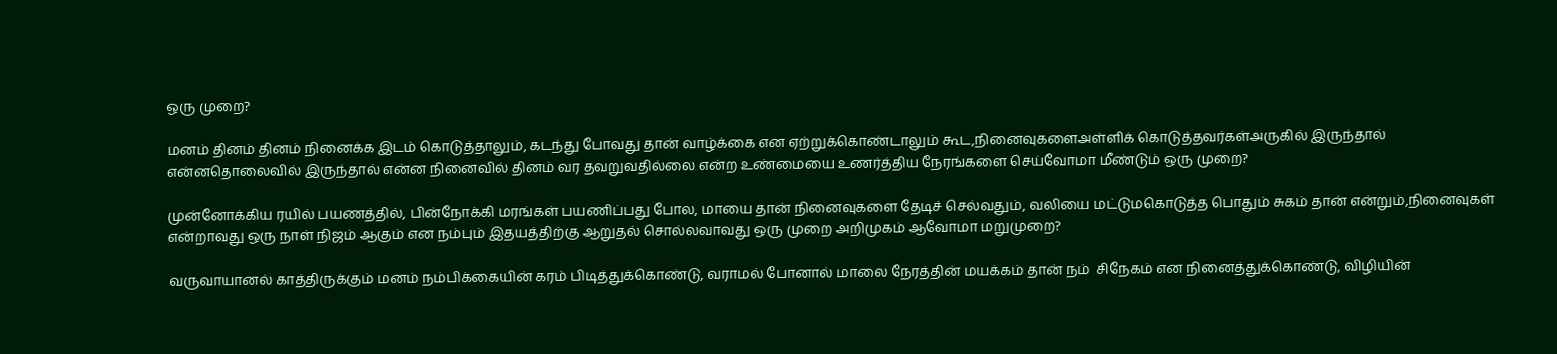ஒரு முறை?

மனம் தினம் தினம் நினைக்க இடம் கொடுத்தாலும், கடந்து போவது தான் வாழ்க்கை என ஏற்றுக்கொண்டாலும் கூட,நினைவுகளைஅள்ளிக் கொடுத்தவர்கள்அருகில் இருந்தால் என்னதொலைவில் இருந்தால் என்ன நினைவில் தினம் வர தவறுவதில்லை என்ற உண்மையை உணர்த்திய நேரங்களை செய்வோமா மீண்டும் ஒரு முறை?

முன்னோக்கிய ரயில் பயணத்தில், பின்நோக்கி மரங்கள் பயணிப்பது போல, மாயை தான் நினைவுகளை தேடிச் செல்வதும், வலியை மட்டுமகொடுத்த பொதும் சுகம் தான் என்றும்,நினைவுகள் என்றாவது ஒரு நாள் நிஜம் ஆகும் என நம்பும் இதயத்திற்கு ஆறுதல் சொல்லவாவது ஒரு முறை அறிமுகம் ஆவோமா மறுமுறை?

வருவாயானல் காத்திருக்கும் மனம் நம்பிக்கையின் கரம் பிடித்துக்கொண்டு, வராமல் போனால் மாலை நேரத்தின் மயக்கம் தான் நம்  சிநேகம் என நினைத்துக்கொண்டு, விழியின்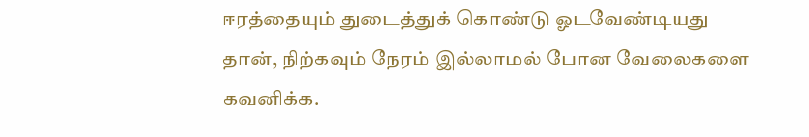ஈரத்தையும் துடைத்துக் கொண்டு ஓடவேண்டியது தான், நிற்கவும் நேரம் இல்லாமல் போன வேலைகளை கவனிக்க.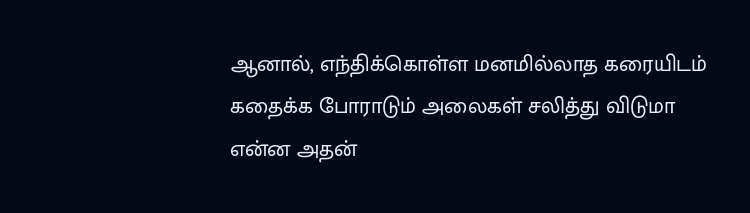ஆனால், எந்திக்கொள்ள மனமில்லாத கரையிடம் கதைக்க போராடும் அலைகள் சலித்து விடுமா என்ன அதன்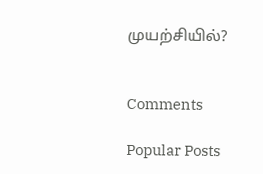முயற்சியில்?


Comments

Popular Posts